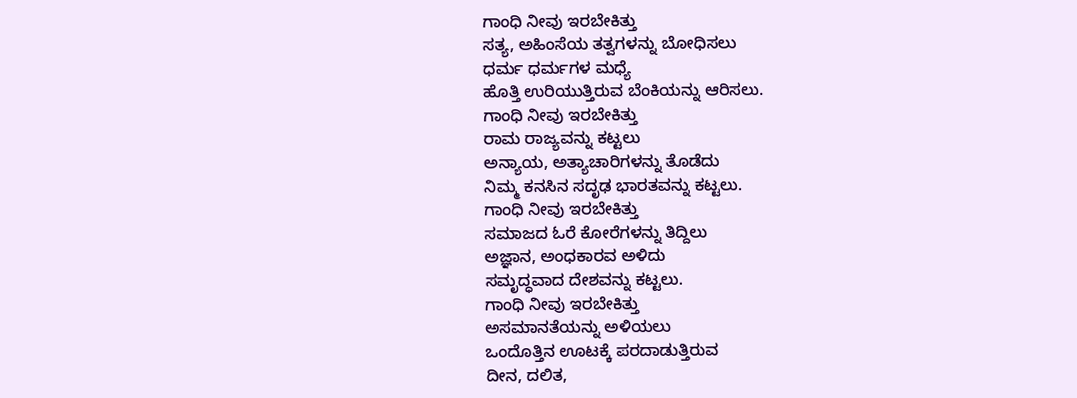ಗಾಂಧಿ ನೀವು ಇರಬೇಕಿತ್ತು
ಸತ್ಯ, ಅಹಿಂಸೆಯ ತತ್ವಗಳನ್ನು ಬೋಧಿಸಲು
ಧರ್ಮ ಧರ್ಮಗಳ ಮಧ್ಯೆ
ಹೊತ್ತಿ ಉರಿಯುತ್ತಿರುವ ಬೆಂಕಿಯನ್ನು ಆರಿಸಲು.
ಗಾಂಧಿ ನೀವು ಇರಬೇಕಿತ್ತು
ರಾಮ ರಾಜ್ಯವನ್ನು ಕಟ್ಟಲು
ಅನ್ಯಾಯ, ಅತ್ಯಾಚಾರಿಗಳನ್ನು ತೊಡೆದು
ನಿಮ್ಮ ಕನಸಿನ ಸದೃಢ ಭಾರತವನ್ನು ಕಟ್ಟಲು.
ಗಾಂಧಿ ನೀವು ಇರಬೇಕಿತ್ತು
ಸಮಾಜದ ಓರೆ ಕೋರೆಗಳನ್ನು ತಿದ್ದಿಲು
ಅಜ್ಞಾನ, ಅಂಧಕಾರವ ಅಳಿದು
ಸಮೃದ್ಧವಾದ ದೇಶವನ್ನು ಕಟ್ಟಲು.
ಗಾಂಧಿ ನೀವು ಇರಬೇಕಿತ್ತು
ಅಸಮಾನತೆಯನ್ನು ಅಳಿಯಲು
ಒಂದೊತ್ತಿನ ಊಟಕ್ಕೆ ಪರದಾಡುತ್ತಿರುವ
ದೀನ, ದಲಿತ,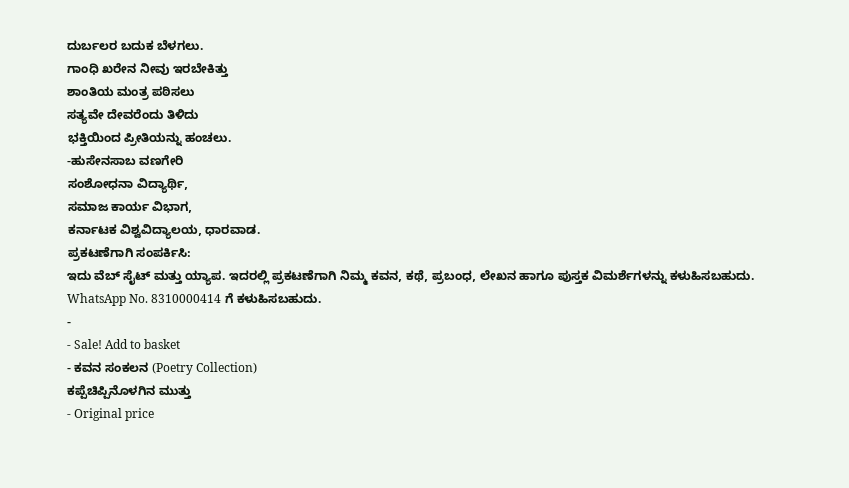ದುರ್ಬಲರ ಬದುಕ ಬೆಳಗಲು.
ಗಾಂಧಿ ಖರೇನ ನೀವು ಇರಬೇಕಿತ್ತು
ಶಾಂತಿಯ ಮಂತ್ರ ಪಠಿಸಲು
ಸತ್ಯವೇ ದೇವರೆಂದು ತಿಳಿದು
ಭಕ್ತಿಯಿಂದ ಪ್ರೀತಿಯನ್ನು ಹಂಚಲು.
-ಹುಸೇನಸಾಬ ವಣಗೇರಿ
ಸಂಶೋಧನಾ ವಿದ್ಯಾರ್ಥಿ,
ಸಮಾಜ ಕಾರ್ಯ ವಿಭಾಗ,
ಕರ್ನಾಟಕ ವಿಶ್ವವಿದ್ಯಾಲಯ, ಧಾರವಾಡ.
ಪ್ರಕಟಣೆಗಾಗಿ ಸಂಪರ್ಕಿಸಿ:
ಇದು ವೆಬ್ ಸೈಟ್ ಮತ್ತು ಯ್ಯಾಪ. ಇದರಲ್ಲಿ ಪ್ರಕಟಣೆಗಾಗಿ ನಿಮ್ಮ ಕವನ, ಕಥೆ, ಪ್ರಬಂಧ, ಲೇಖನ ಹಾಗೂ ಪುಸ್ತಕ ವಿಮರ್ಶೆಗಳನ್ನು ಕಳುಹಿಸಬಹುದು.
WhatsApp No. 8310000414 ಗೆ ಕಳುಹಿಸಬಹುದು.
-
- Sale! Add to basket
- ಕವನ ಸಂಕಲನ (Poetry Collection)
ಕಪ್ಪೆಚಿಪ್ಪಿನೊಳಗಿನ ಮುತ್ತು
- Original price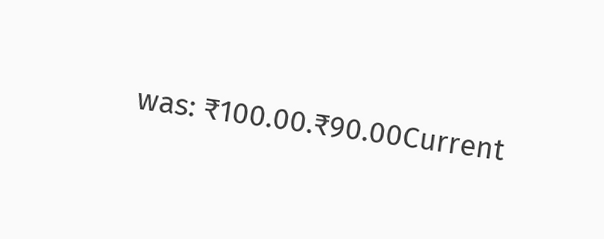was: ₹100.00.₹90.00Current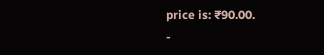price is: ₹90.00.
-